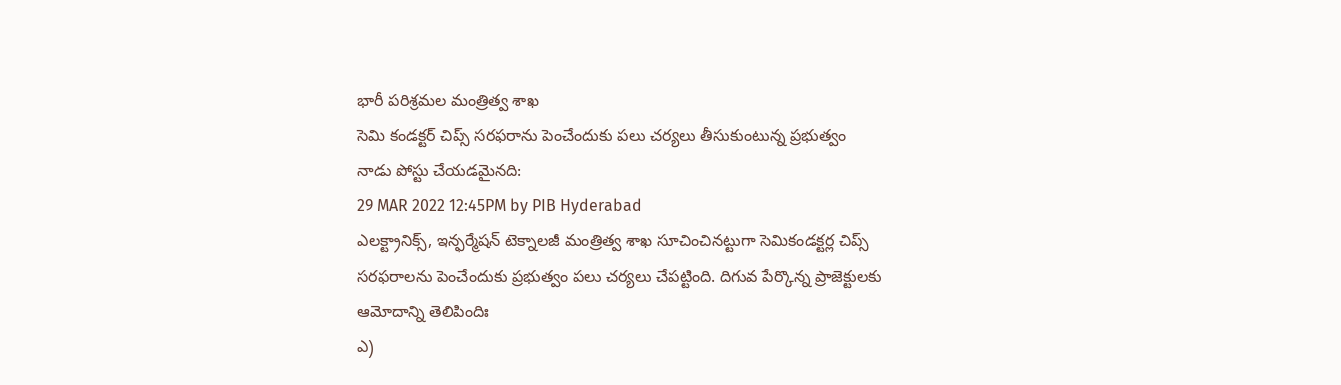భారీ పరిశ్రమల మంత్రిత్వ శాఖ
సెమి కండక్టర్ చిప్స్ సరఫరాను పెంచేందుకు పలు చర్యలు తీసుకుంటున్న ప్రభుత్వం
నాడు పోస్టు చేయడమైనది:
29 MAR 2022 12:45PM by PIB Hyderabad
ఎలక్ట్రానిక్స్, ఇన్ఫర్మేషన్ టెక్నాలజీ మంత్రిత్వ శాఖ సూచించినట్టుగా సెమికండక్టర్ల చిప్స్ సరఫరాలను పెంచేందుకు ప్రభుత్వం పలు చర్యలు చేపట్టింది. దిగువ పేర్కొన్న ప్రాజెక్టులకు ఆమోదాన్ని తెలిపిందిః
ఎ)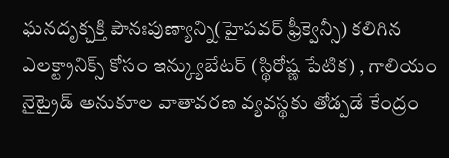ఘనదృక్చక్తి పౌనఃపుణ్యాన్ని(హైపవర్ ఫ్రీక్వెన్సీ) కలిగిన ఎలక్ట్రానిక్స్ కోసం ఇన్క్యుబేటర్ (స్థిరోష్ణ పేటిక) , గాలియం నైట్రైడ్ అనుకూల వాతావరణ వ్యవస్థకు తోడ్పడే కేంద్రం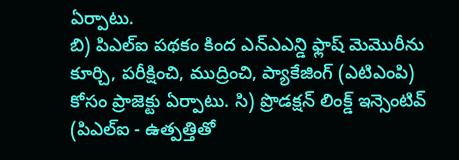ఏర్పాటు.
బి) పిఎల్ఐ పథకం కింద ఎన్ఎఎన్డి ఫ్లాష్ మెమొరీను కూర్చి, పరీక్షించి, ముద్రించి, ప్యాకేజింగ్ (ఎటిఎంపి) కోసం ప్రాజెక్టు ఏర్పాటు. సి) ప్రొడక్షన్ లింక్డ్ ఇన్సెంటివ్ (పిఎల్ఐ - ఉత్పత్తితో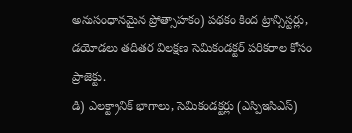అనుసంధానమైన ప్రోత్సాహకం) పథకం కింద ట్రాన్సిస్టర్లు, డయోడలు తదితర విలక్షణ సెమికండక్టర్ పరికరాల కోసం ప్రాజెక్టు.
డి) ఎలక్ట్రానిక్ భాగాలు, సెమికండక్టర్లు (ఎస్పిఇసిఎస్)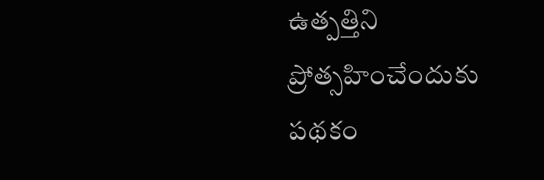ఉత్పత్తిని ప్రోత్సహించేందుకు పథకం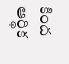కింద ఆర్థిక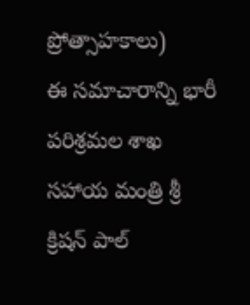ప్రోత్సాహకాలు)
ఈ సమాచారాన్ని భారీ పరిశ్రమల శాఖ సహాయ మంత్రి శ్రీ క్రిషన్ పాల్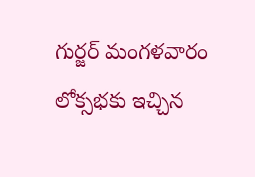గుర్జర్ మంగళవారం లోక్సభకు ఇచ్చిన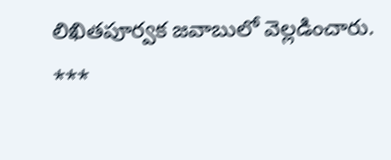లిఖితపూర్వక జవాబులో వెల్లడించారు.
***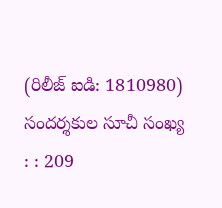(రిలీజ్ ఐడి: 1810980)
సందర్శకుల సూచీ సంఖ్య : : 209